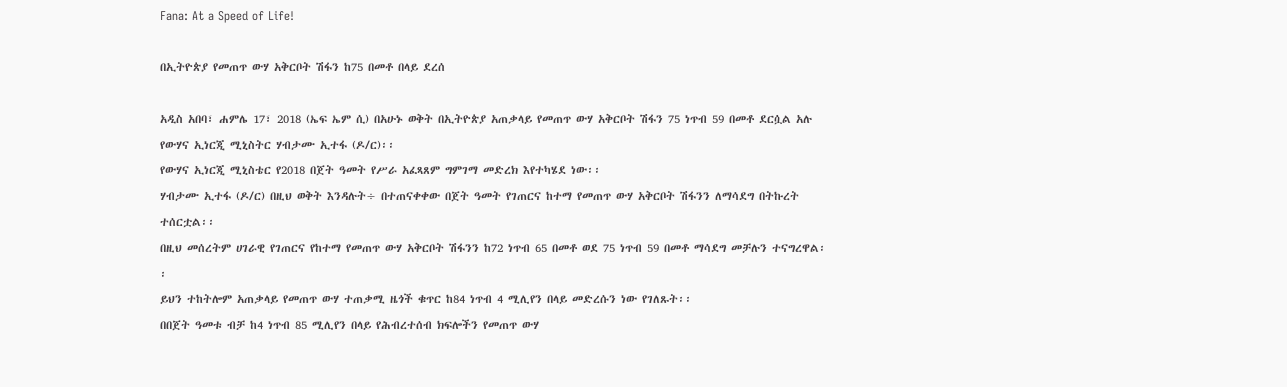Fana: At a Speed of Life!

በኢትዮጵያ የመጠጥ ውሃ አቅርቦት ሽፋን ከ75 በመቶ በላይ ደረሰ

አዲስ አበባ፣ ሐምሌ 17፣ 2018 (ኤፍ ኤም ሲ) በአሁኑ ወቅት በኢትዮጵያ አጠቃላይ የመጠጥ ውሃ አቅርቦት ሽፋን 75 ነጥብ 59 በመቶ ደርሷል አሉ የውሃና ኢነርጂ ሚኒስትር ሃብታሙ ኢተፋ (ዶ/ር)፡፡
የውሃና ኢነርጂ ሚኒስቴር የ2018 በጀት ዓመት የሥራ አፈጻጸም ግምገማ መድረክ እየተካሄደ ነው፡፡
ሃብታሙ ኢተፋ (ዶ/ር) በዚህ ወቅት እንዳሉት÷ በተጠናቀቀው በጀት ዓመት የገጠርና ከተማ የመጠጥ ውሃ አቅርቦት ሽፋንን ለማሳደግ በትኩረት ተሰርቷል፡፡
በዚህ መሰረትም ሀገራዊ የገጠርና የከተማ የመጠጥ ውሃ አቅርቦት ሽፋንን ከ72 ነጥብ 65 በመቶ ወደ 75 ነጥብ 59 በመቶ ማሳደግ መቻሉን ተናግረዋል፡፡
ይህን ተከትሎም አጠቃላይ የመጠጥ ውሃ ተጠቃሚ ዜጎች ቁጥር ከ84 ነጥብ 4 ሚሊየን በላይ መድረሱን ነው የገለጹት፡፡
በበጀት ዓመቱ ብቻ ከ4 ነጥብ 85 ሚሊየን በላይ የሕብረተሰብ ክፍሎችን የመጠጥ ውሃ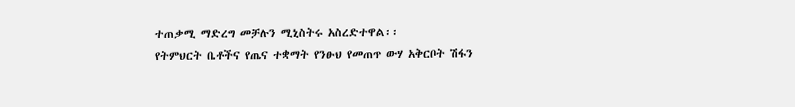ተጠቃሚ ማድረግ መቻሉን ሚኒስትሩ አስረድተዋል፡፡
የትምህርት ቤቶችና የጤና ተቋማት የንፁህ የመጠጥ ውሃ አቅርቦት ሽፋን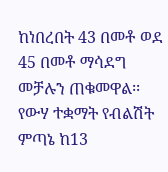ከነበረበት 43 በመቶ ወደ 45 በመቶ ማሳደግ መቻሉን ጠቁመዋል፡፡
የውሃ ተቋማት የብልሽት ምጣኔ ከ13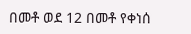በመቶ ወደ 12 በመቶ የቀነሰ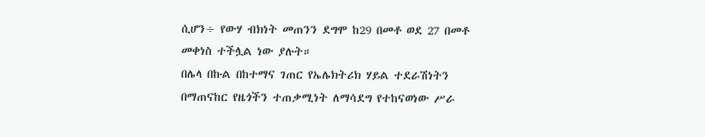ሲሆን÷ የውሃ ብክነት መጠንን ደግሞ ከ29 በመቶ ወደ 27 በመቶ መቀነስ ተችሏል ነው ያሉት።
በሌላ በኩል በከተማና ገጠር የኤሌክትሪክ ሃይል ተደራሽነትን በማጠናከር የዜጎችን ተጠቃሚነት ለማሳደግ የተከናወነው ሥራ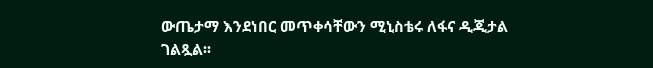ውጤታማ እንደነበር መጥቀሳቸውን ሚኒስቴሩ ለፋና ዲጂታል ገልጿል፡፡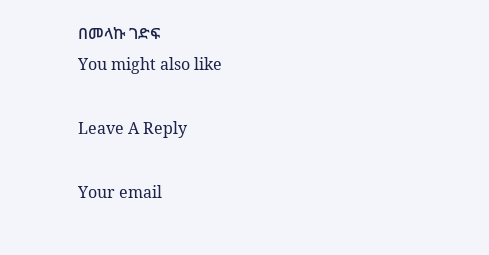በመላኩ ገድፍ
You might also like

Leave A Reply

Your email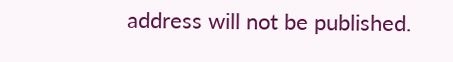address will not be published.